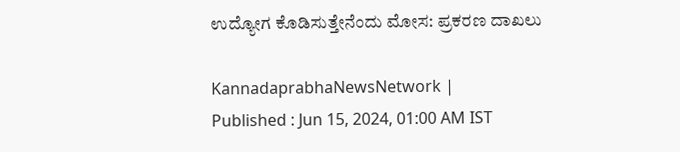ಉದ್ಯೋಗ ಕೊಡಿಸುತ್ತೇನೆಂದು ಮೋಸ: ಪ್ರಕರಣ ದಾಖಲು

KannadaprabhaNewsNetwork |
Published : Jun 15, 2024, 01:00 AM IST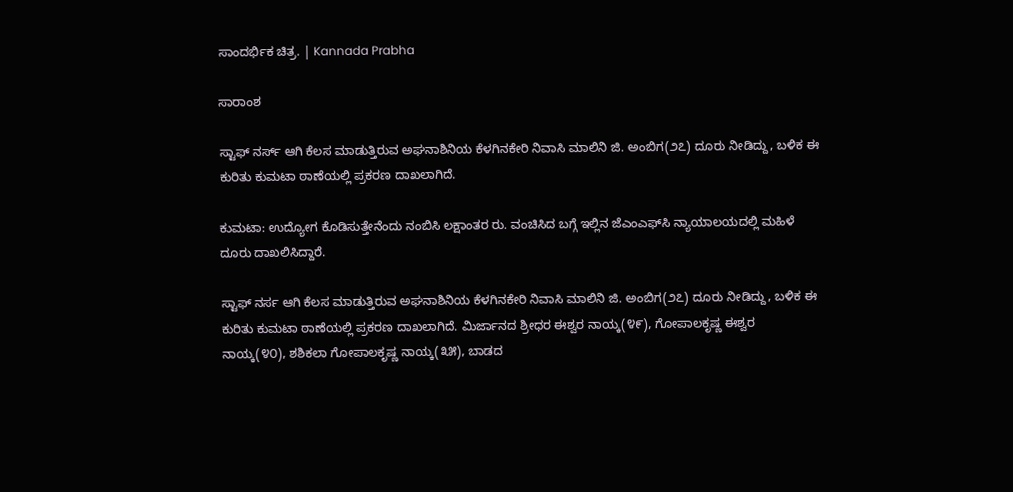ಸಾಂದರ್ಭಿಕ ಚಿತ್ರ. | Kannada Prabha

ಸಾರಾಂಶ

ಸ್ಟಾಫ್ ನರ್ಸ್ ಆಗಿ ಕೆಲಸ ಮಾಡುತ್ತಿರುವ ಅಘನಾಶಿನಿಯ ಕೆಳಗಿನಕೇರಿ ನಿವಾಸಿ ಮಾಲಿನಿ ಜಿ. ಅಂಬಿಗ(೨೭) ದೂರು ನೀಡಿದ್ದು, ಬಳಿಕ ಈ ಕುರಿತು ಕುಮಟಾ ಠಾಣೆಯಲ್ಲಿ ಪ್ರಕರಣ ದಾಖಲಾಗಿದೆ.

ಕುಮಟಾ: ಉದ್ಯೋಗ ಕೊಡಿಸುತ್ತೇನೆಂದು ನಂಬಿಸಿ ಲಕ್ಷಾಂತರ ರು. ವಂಚಿಸಿದ ಬಗ್ಗೆ ಇಲ್ಲಿನ ಜೆಎಂಎಫ್‌ಸಿ ನ್ಯಾಯಾಲಯದಲ್ಲಿ ಮಹಿಳೆ ದೂರು ದಾಖಲಿಸಿದ್ದಾರೆ.

ಸ್ಟಾಫ್ ನರ್ಸ ಆಗಿ ಕೆಲಸ ಮಾಡುತ್ತಿರುವ ಅಘನಾಶಿನಿಯ ಕೆಳಗಿನಕೇರಿ ನಿವಾಸಿ ಮಾಲಿನಿ ಜಿ. ಅಂಬಿಗ(೨೭) ದೂರು ನೀಡಿದ್ದು, ಬಳಿಕ ಈ ಕುರಿತು ಕುಮಟಾ ಠಾಣೆಯಲ್ಲಿ ಪ್ರಕರಣ ದಾಖಲಾಗಿದೆ. ಮಿರ್ಜಾನದ ಶ್ರೀಧರ ಈಶ್ವರ ನಾಯ್ಕ(೪೯), ಗೋಪಾಲಕೃಷ್ಣ ಈಶ್ವರ ನಾಯ್ಕ(೪೦), ಶಶಿಕಲಾ ಗೋಪಾಲಕೃಷ್ಣ ನಾಯ್ಕ(೩೫), ಬಾಡದ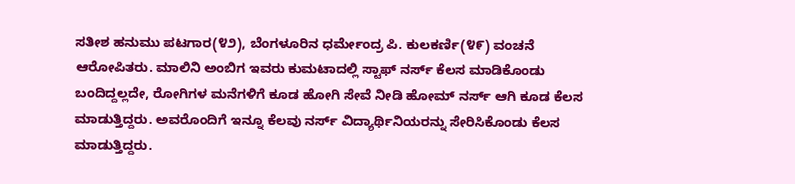ಸತೀಶ ಹನುಮು ಪಟಗಾರ(೪೨), ಬೆಂಗಳೂರಿನ ಧರ್ಮೇಂದ್ರ ಪಿ. ಕುಲಕರ್ಣಿ(೪೯) ವಂಚನೆ ಆರೋಪಿತರು. ಮಾಲಿನಿ ಅಂಬಿಗ ಇವರು ಕುಮಟಾದಲ್ಲಿ ಸ್ಟಾಫ್ ನರ್ಸ್‌ ಕೆಲಸ ಮಾಡಿಕೊಂಡು ಬಂದಿದ್ದಲ್ಲದೇ, ರೋಗಿಗಳ ಮನೆಗಳಿಗೆ ಕೂಡ ಹೋಗಿ ಸೇವೆ ನೀಡಿ ಹೋಮ್ ನರ್ಸ್‌ ಆಗಿ ಕೂಡ ಕೆಲಸ ಮಾಡುತ್ತಿದ್ದರು. ಅವರೊಂದಿಗೆ ಇನ್ನೂ ಕೆಲವು ನರ್ಸ್‌ ವಿದ್ಯಾರ್ಥಿನಿಯರನ್ನು ಸೇರಿಸಿಕೊಂಡು ಕೆಲಸ ಮಾಡುತ್ತಿದ್ದರು.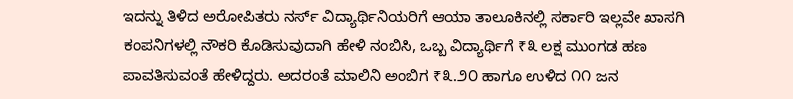ಇದನ್ನು ತಿಳಿದ ಅರೋಪಿತರು ನರ್ಸ್‌ ವಿದ್ಯಾರ್ಥಿನಿಯರಿಗೆ ಆಯಾ ತಾಲೂಕಿನಲ್ಲಿ ಸರ್ಕಾರಿ ಇಲ್ಲವೇ ಖಾಸಗಿ ಕಂಪನಿಗಳಲ್ಲಿ ನೌಕರಿ ಕೊಡಿಸುವುದಾಗಿ ಹೇಳಿ ನಂಬಿಸಿ, ಒಬ್ಬ ವಿದ್ಯಾರ್ಥಿಗೆ ₹೩ ಲಕ್ಷ ಮುಂಗಡ ಹಣ ಪಾವತಿಸುವಂತೆ ಹೇಳಿದ್ದರು. ಅದರಂತೆ ಮಾಲಿನಿ ಅಂಬಿಗ ₹೩.೨೦ ಹಾಗೂ ಉಳಿದ ೧೧ ಜನ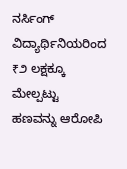ನರ್ಸಿಂಗ್ ವಿದ್ಯಾರ್ಥಿನಿಯರಿಂದ ₹೨ ಲಕ್ಷಕ್ಕೂ ಮೇಲ್ಪಟ್ಟು ಹಣವನ್ನು ಆರೋಪಿ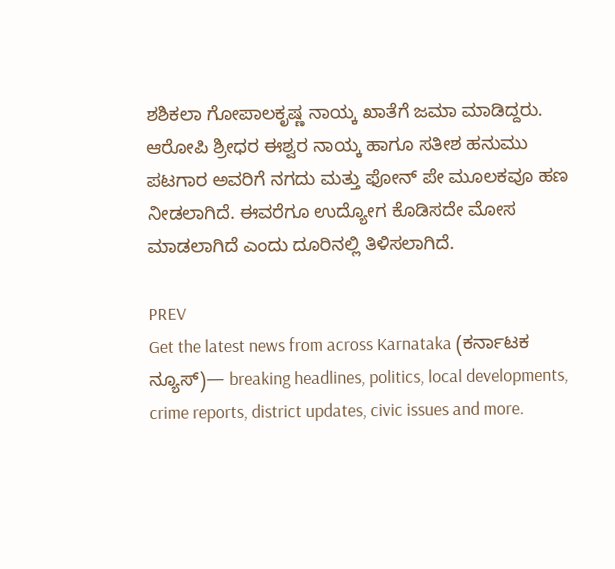ಶಶಿಕಲಾ ಗೋಪಾಲಕೃಷ್ಣ ನಾಯ್ಕ ಖಾತೆಗೆ ಜಮಾ ಮಾಡಿದ್ದರು. ಆರೋಪಿ ಶ್ರೀಧರ ಈಶ್ವರ ನಾಯ್ಕ ಹಾಗೂ ಸತೀಶ ಹನುಮು ಪಟಗಾರ ಅವರಿಗೆ ನಗದು ಮತ್ತು ಫೋನ್ ಪೇ ಮೂಲಕವೂ ಹಣ ನೀಡಲಾಗಿದೆ. ಈವರೆಗೂ ಉದ್ಯೋಗ ಕೊಡಿಸದೇ ಮೋಸ ಮಾಡಲಾಗಿದೆ ಎಂದು ದೂರಿನಲ್ಲಿ ತಿಳಿಸಲಾಗಿದೆ.

PREV
Get the latest news from across Karnataka (ಕರ್ನಾಟಕ ನ್ಯೂಸ್)— breaking headlines, politics, local developments, crime reports, district updates, civic issues and more.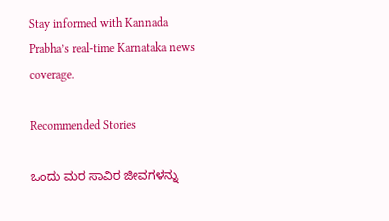Stay informed with Kannada Prabha’s real‑time Karnataka news coverage.

Recommended Stories

ಒಂದು ಮರ ಸಾವಿರ ಜೀವಗಳನ್ನು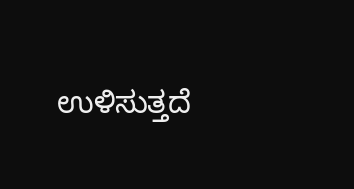ಉಳಿಸುತ್ತದೆ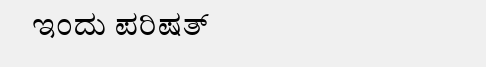ಇಂದು ಪರಿಷತ್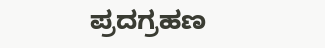ಪ್ರದಗ್ರಹಣ